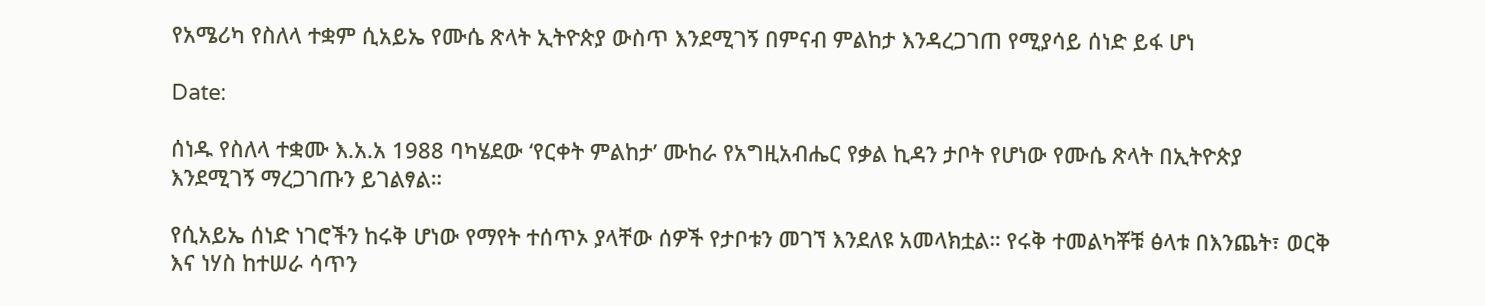የአሜሪካ የስለላ ተቋም ሲአይኤ የሙሴ ጽላት ኢትዮጵያ ውስጥ እንደሚገኝ በምናብ ምልከታ እንዳረጋገጠ የሚያሳይ ሰነድ ይፋ ሆነ

Date:

ሰነዱ የስለላ ተቋሙ እ.አ.አ 1988 ባካሄደው ‘የርቀት ምልከታ’ ሙከራ የአግዚአብሔር የቃል ኪዳን ታቦት የሆነው የሙሴ ጽላት በኢትዮጵያ እንደሚገኝ ማረጋገጡን ይገልፃል።

የሲአይኤ ሰነድ ነገሮችን ከሩቅ ሆነው የማየት ተሰጥኦ ያላቸው ሰዎች የታቦቱን መገኘ እንደለዩ አመላክቷል። የሩቅ ተመልካቾቹ ፅላቱ በእንጨት፣ ወርቅ እና ነሃስ ከተሠራ ሳጥን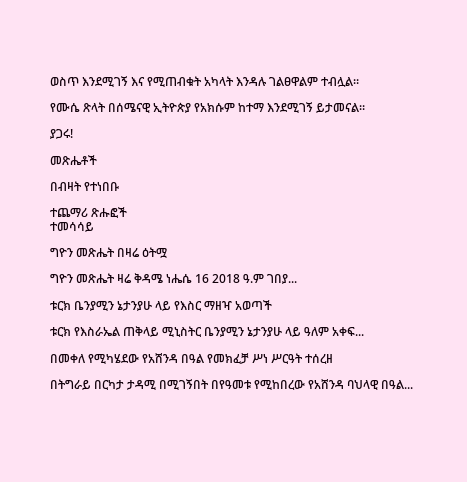ወስጥ እንደሚገኝ እና የሚጠብቁት አካላት እንዳሉ ገልፀዋልም ተብሏል።

የሙሴ ጽላት በሰሜናዊ ኢትዮጵያ የአክሱም ከተማ እንደሚገኝ ይታመናል።

ያጋሩ!

መጽሔቶች

በብዛት የተነበቡ

ተጨማሪ ጽሑፎች
ተመሳሳይ

ግዮን መጽሔት በዛሬ ዕትሟ

ግዮን መጽሔት ዛሬ ቅዳሜ ነሔሴ 16 2018 ዓ.ም ገበያ...

ቱርክ ቤንያሚን ኔታንያሁ ላይ የእስር ማዘዣ አወጣች

ቱርክ የእስራኤል ጠቅላይ ሚኒስትር ቤንያሚን ኔታንያሁ ላይ ዓለም አቀፍ...

በመቀለ የሚካሄደው የአሸንዳ በዓል የመክፈቻ ሥነ ሥርዓት ተሰረዘ

በትግራይ በርካታ ታዳሚ በሚገኝበት በየዓመቱ የሚከበረው የአሸንዳ ባህላዊ በዓል...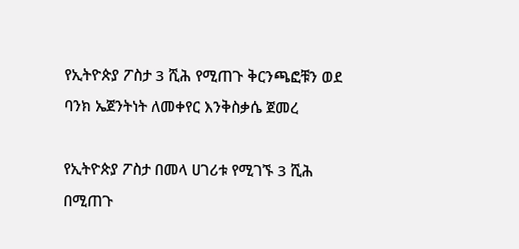የኢትዮጵያ ፖስታ 3 ሺሕ የሚጠጉ ቅርንጫፎቹን ወደ ባንክ ኤጀንትነት ለመቀየር እንቅስቃሴ ጀመረ

የኢትዮጵያ ፖስታ በመላ ሀገሪቱ የሚገኙ 3 ሺሕ በሚጠጉ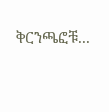ቅርንጫፎቹ...